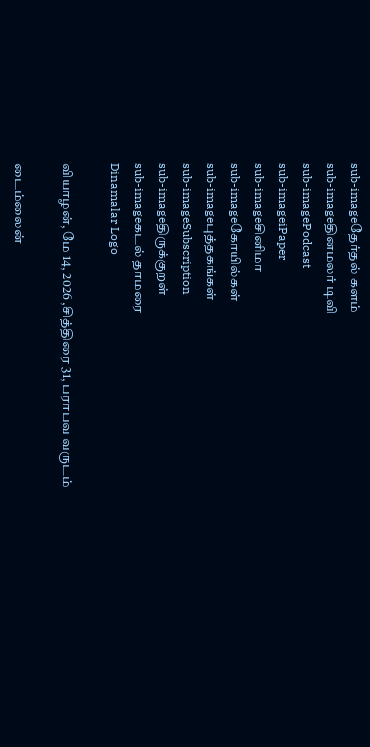sub-imageதேர்தல் களம்
sub-imageதினமலர் டிவி
sub-imagePodcast
sub-imageiPaper
sub-imageசினிமா
sub-imageகோயில்கள்
sub-imageபுத்தகங்கள்
sub-imageSubscription
sub-imageதிருக்குறள்
sub-imageகடல் தாமரை
Dinamalar Logo

வியாழன், மே 14, 2026 ,சித்திரை 31, பராபவ வருடம்

டைம்லைன்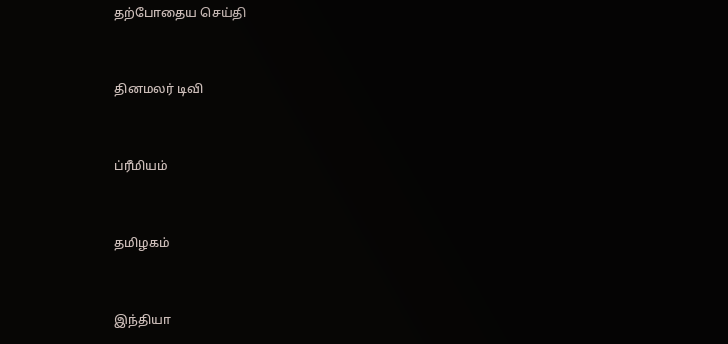தற்போதைய செய்தி


தினமலர் டிவி


ப்ரீமியம்


தமிழகம்


இந்தியா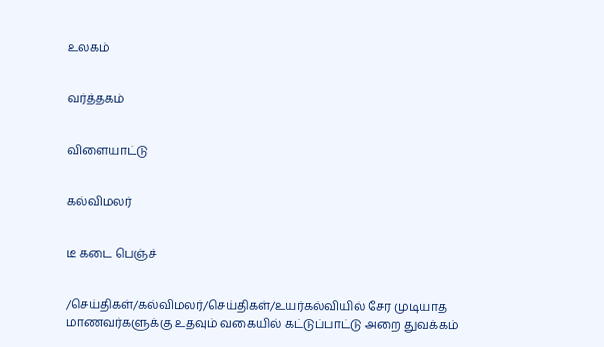உலகம்


வர்த்தகம்


விளையாட்டு


கல்விமலர்


டீ கடை பெஞ்ச்


/செய்திகள்/கல்விமலர்/செய்திகள்/உயர்கல்வியில் சேர முடியாத மாணவர்களுக்கு உதவும் வகையில் கட்டுப்பாட்டு அறை துவக்கம்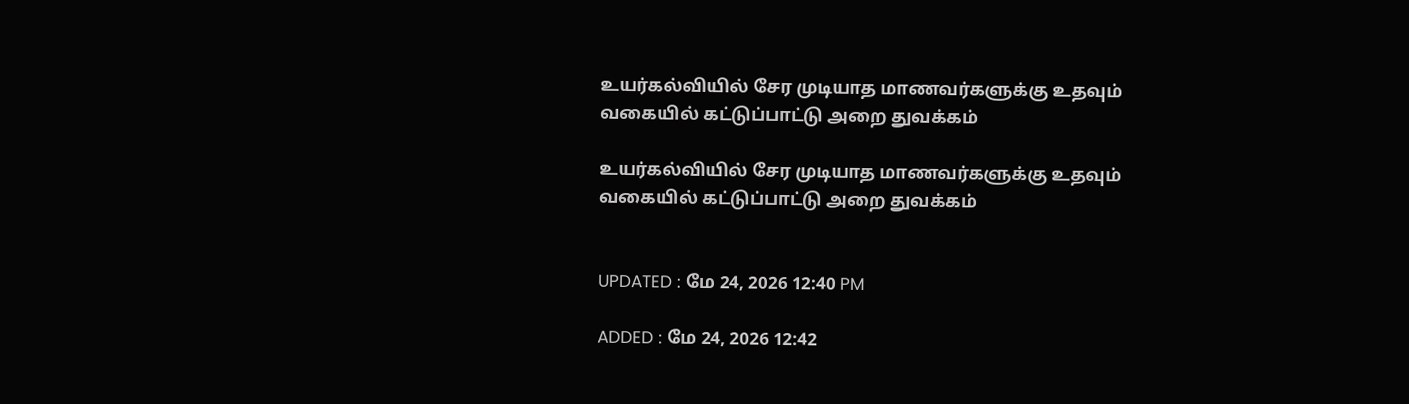உயர்கல்வியில் சேர முடியாத மாணவர்களுக்கு உதவும் வகையில் கட்டுப்பாட்டு அறை துவக்கம்

உயர்கல்வியில் சேர முடியாத மாணவர்களுக்கு உதவும் வகையில் கட்டுப்பாட்டு அறை துவக்கம்


UPDATED : மே 24, 2026 12:40 PM

ADDED : மே 24, 2026 12:42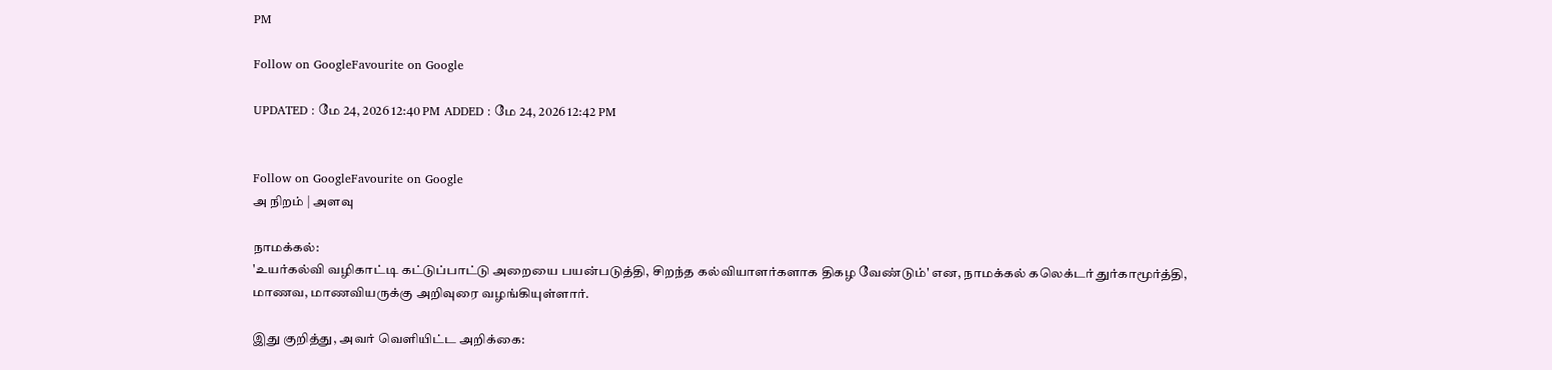PM

Follow on GoogleFavourite on Google

UPDATED : மே 24, 2026 12:40 PM ADDED : மே 24, 2026 12:42 PM


Follow on GoogleFavourite on Google
அ நிறம் | அளவு

நாமக்கல்:
'உயர்கல்வி வழிகாட்டி கட்டுப்பாட்டு அறையை பயன்படுத்தி, சிறந்த கல்வியாளர்களாக திகழ வேண்டும்' என, நாமக்கல் கலெக்டர் துர்காமூர்த்தி, மாணவ, மாணவியருக்கு அறிவுரை வழங்கியுள்ளார்.

இது குறித்து, அவர் வெளியிட்ட அறிக்கை: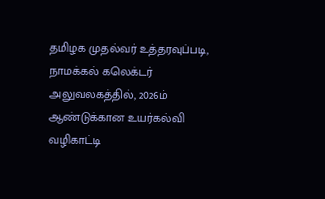தமிழக முதல்வர் உத்தரவுப்படி, நாமக்கல் கலெக்டர் அலுவலகத்தில், 2026ம் ஆண்டுக்கான உயர்கல்வி வழிகாட்டி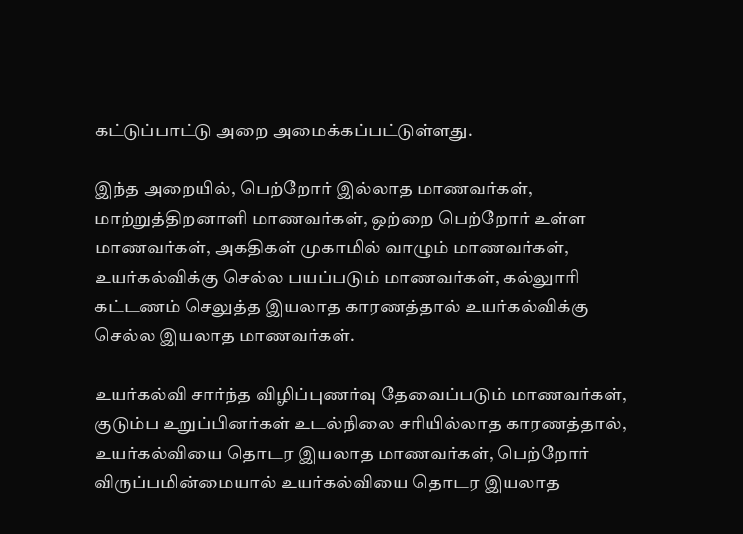கட்டுப்பாட்டு அறை அமைக்கப்பட்டுள்ளது.

இந்த அறையில், பெற்றோர் இல்லாத மாணவர்கள், மாற்றுத்திறனாளி மாணவர்கள், ஒற்றை பெற்றோர் உள்ள மாணவர்கள், அகதிகள் முகாமில் வாழும் மாணவர்கள், உயர்கல்விக்கு செல்ல பயப்படும் மாணவர்கள், கல்லுாரி கட்டணம் செலுத்த இயலாத காரணத்தால் உயர்கல்விக்கு செல்ல இயலாத மாணவர்கள்.

உயர்கல்வி சார்ந்த விழிப்புணர்வு தேவைப்படும் மாணவர்கள், குடும்ப உறுப்பினர்கள் உடல்நிலை சரியில்லாத காரணத்தால், உயர்கல்வியை தொடர இயலாத மாணவர்கள், பெற்றோர் விருப்பமின்மையால் உயர்கல்வியை தொடர இயலாத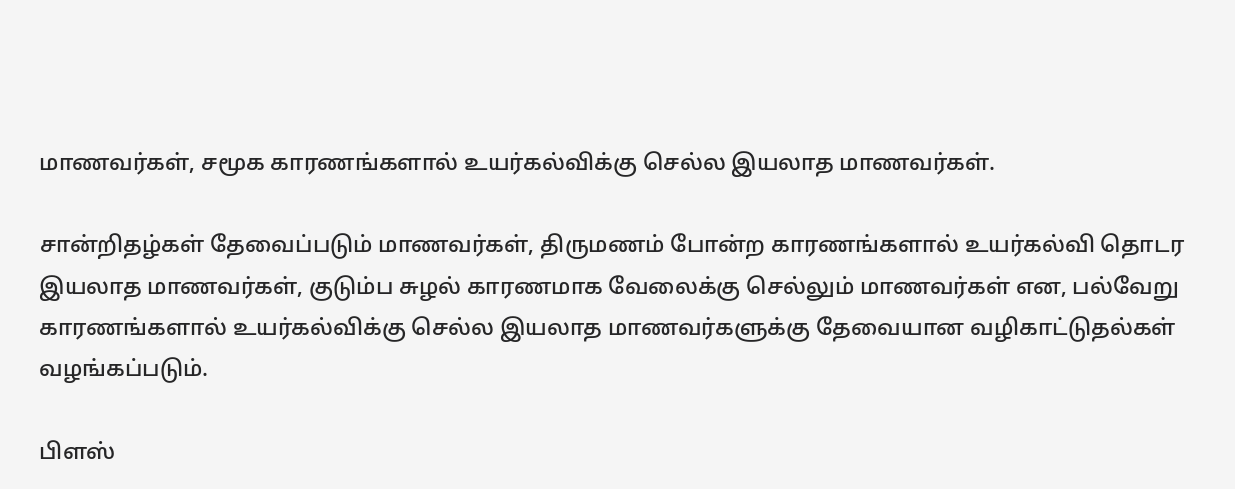மாணவர்கள், சமூக காரணங்களால் உயர்கல்விக்கு செல்ல இயலாத மாணவர்கள்.

சான்றிதழ்கள் தேவைப்படும் மாணவர்கள், திருமணம் போன்ற காரணங்களால் உயர்கல்வி தொடர இயலாத மாணவர்கள், குடும்ப சுழல் காரணமாக வேலைக்கு செல்லும் மாணவர்கள் என, பல்வேறு காரணங்களால் உயர்கல்விக்கு செல்ல இயலாத மாணவர்களுக்கு தேவையான வழிகாட்டுதல்கள் வழங்கப்படும்.

பிளஸ்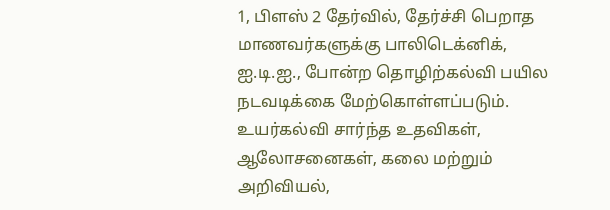1, பிளஸ் 2 தேர்வில், தேர்ச்சி பெறாத மாணவர்களுக்கு பாலிடெக்னிக், ஐ.டி.ஐ., போன்ற தொழிற்கல்வி பயில நடவடிக்கை மேற்கொள்ளப்படும். உயர்கல்வி சார்ந்த உதவிகள், ஆலோசனைகள், கலை மற்றும் அறிவியல்,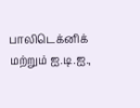பாலிடெக்னிக் மற்றும் ஐ.டி.ஐ.,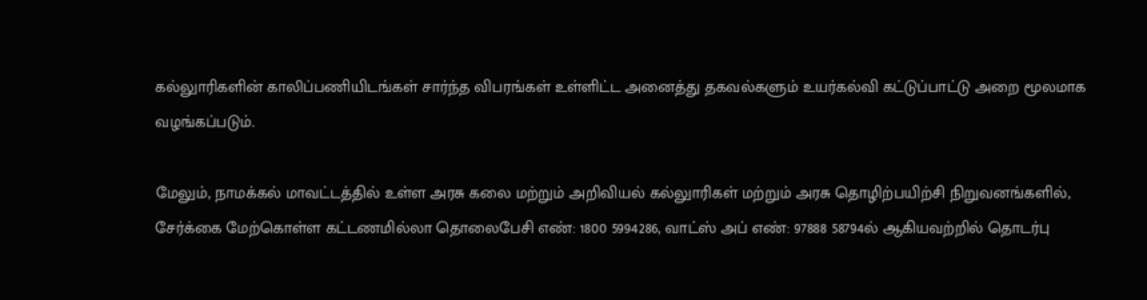கல்லுாரிகளின் காலிப்பணியிடங்கள் சார்ந்த விபரங்கள் உள்ளிட்ட அனைத்து தகவல்களும் உயர்கல்வி கட்டுப்பாட்டு அறை மூலமாக வழங்கப்படும்.

மேலும், நாமக்கல் மாவட்டத்தில் உள்ள அரசு கலை மற்றும் அறிவியல் கல்லுாரிகள் மற்றும் அரசு தொழிற்பயிற்சி நிறுவனங்களில், சேர்க்கை மேற்கொள்ள கட்டணமில்லா தொலைபேசி எண்: 1800 5994286, வாட்ஸ் அப் எண்: 97888 58794ல் ஆகியவற்றில் தொடர்பு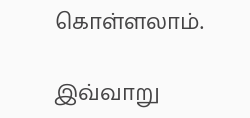கொள்ளலாம்.

இவ்வாறு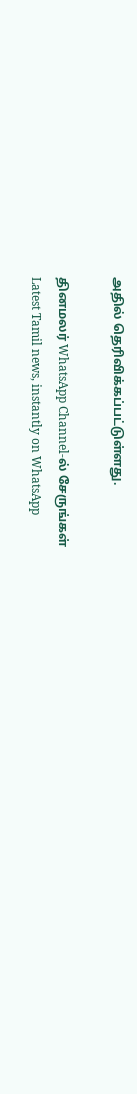அதில் தெரிவிக்கப்பட்டுள்ளது.

தினமலர் WhatsApp Channel-ல் சேருங்கள்
Latest Tamil news, instantly on WhatsApp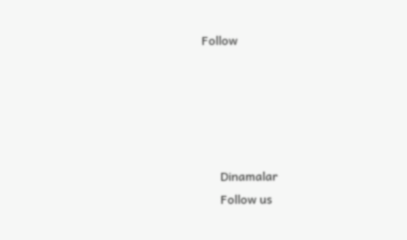Follow





      Dinamalar
      Follow us